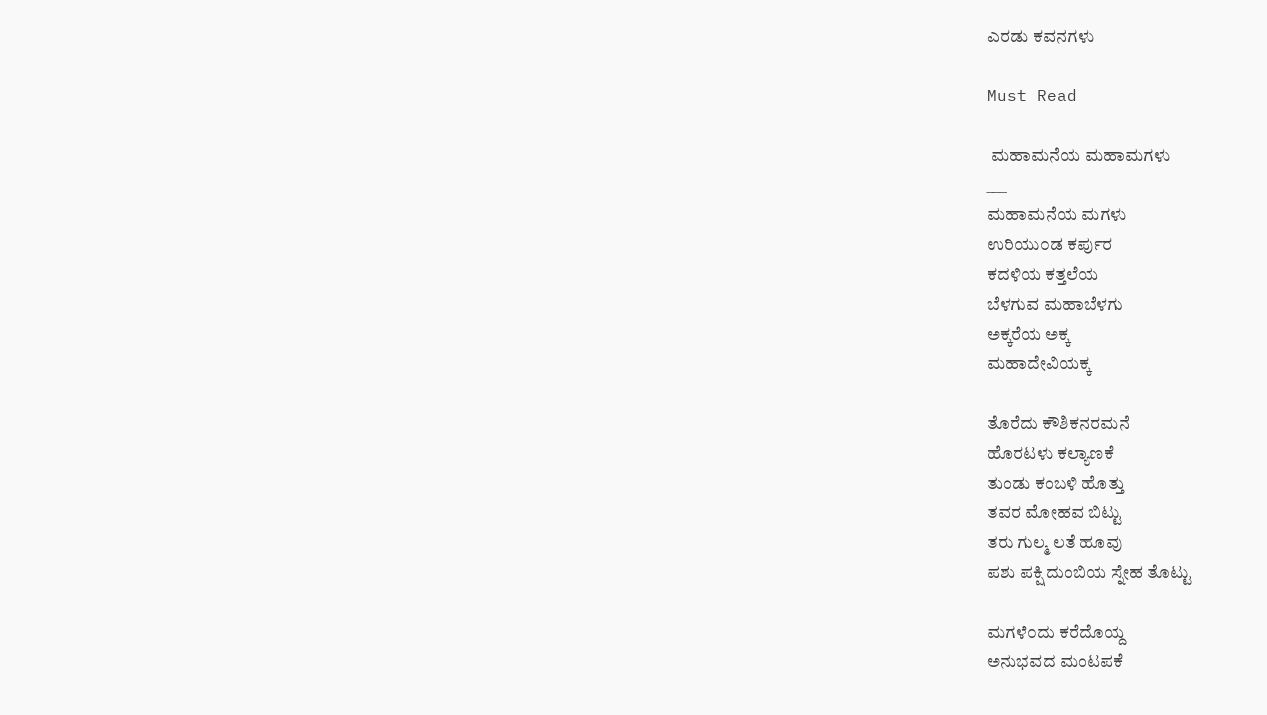ಎರಡು ಕವನಗಳು

Must Read

 ಮಹಾಮನೆಯ ಮಹಾಮಗಳು
___
ಮಹಾಮನೆಯ ಮಗಳು
ಉರಿಯು೦ಡ ಕರ್ಪುರ
ಕದಳಿಯ ಕತ್ತಲೆಯ
ಬೆಳಗುವ ಮಹಾಬೆಳಗು
ಅಕ್ಕರೆಯ ಅಕ್ಕ
ಮಹಾದೇವಿಯಕ್ಕ

ತೊರೆದು ಕೌಶಿಕನರಮನೆ
ಹೊರಟಳು ಕಲ್ಯಾಣಕೆ
ತುಂಡು ಕಂಬಳಿ ಹೊತ್ತು
ತವರ ಮೋಹವ ಬಿಟ್ಟು
ತರು ಗುಲ್ಮ ಲತೆ ಹೂವು
ಪಶು ಪಕ್ಷಿ ದುಂಬಿಯ ಸ್ನೇಹ ತೊಟ್ಟು

ಮಗಳೆ೦ದು ಕರೆದೊಯ್ದ
ಅನುಭವದ ಮಂಟಪಕೆ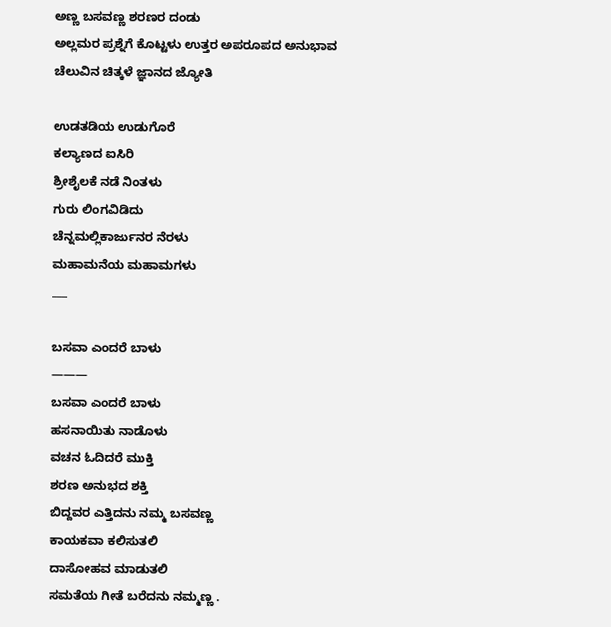ಅಣ್ಣ ಬಸವಣ್ಣ ಶರಣರ ದಂಡು
ಅಲ್ಲಮರ ಪ್ರಶ್ನೆಗೆ ಕೊಟ್ಟಳು ಉತ್ತರ ಅಪರೂಪದ ಅನುಭಾವ
ಚೆಲುವಿನ ಚಿತ್ಕಳೆ ಜ್ಞಾನದ ಜ್ಯೋತಿ

ಉಡತಡಿಯ ಉಡುಗೊರೆ
ಕಲ್ಯಾಣದ ಐಸಿರಿ
ಶ್ರೀಶೈಲಕೆ ನಡೆ ನಿಂತಳು
ಗುರು ಲಿಂಗವಿಡಿದು
ಚೆನ್ನಮಲ್ಲಿಕಾರ್ಜುನರ ನೆರಳು
ಮಹಾಮನೆಯ ಮಹಾಮಗಳು
___

ಬಸವಾ ಎಂದರೆ ಬಾಳು
———
ಬಸವಾ ಎಂದರೆ ಬಾಳು
ಹಸನಾಯಿತು ನಾಡೊಳು
ವಚನ ಓದಿದರೆ ಮುಕ್ತಿ
ಶರಣ ಅನುಭದ ಶಕ್ತಿ
ಬಿದ್ದವರ ಎತ್ತಿದನು ನಮ್ಮ ಬಸವಣ್ಣ
ಕಾಯಕವಾ ಕಲಿಸುತಲಿ
ದಾಸೋಹವ ಮಾಡುತಲಿ
ಸಮತೆಯ ಗೀತೆ ಬರೆದನು ನಮ್ಮಣ್ಣ .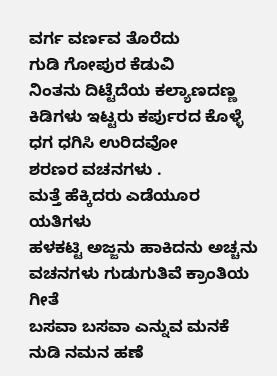ವರ್ಗ ವರ್ಣವ ತೊರೆದು
ಗುಡಿ ಗೋಪುರ ಕೆಡುವಿ
ನಿಂತನು ದಿಟ್ಟೆದೆಯ ಕಲ್ಯಾಣದಣ್ಣ
ಕಿಡಿಗಳು ಇಟ್ಟರು ಕರ್ಪುರದ ಕೊಳ್ಳೆ
ಧಗ ಧಗಿಸಿ ಉರಿದವೋ
ಶರಣರ ವಚನಗಳು .
ಮತ್ತೆ ಹೆಕ್ಕಿದರು ಎಡೆಯೂರ ಯತಿಗಳು
ಹಳಕಟ್ಟಿ ಅಜ್ಜನು ಹಾಕಿದನು ಅಚ್ಚನು
ವಚನಗಳು ಗುಡುಗುತಿವೆ ಕ್ರಾಂತಿಯ ಗೀತೆ
ಬಸವಾ ಬಸವಾ ಎನ್ನುವ ಮನಕೆ
ನುಡಿ ನಮನ ಹಣೆ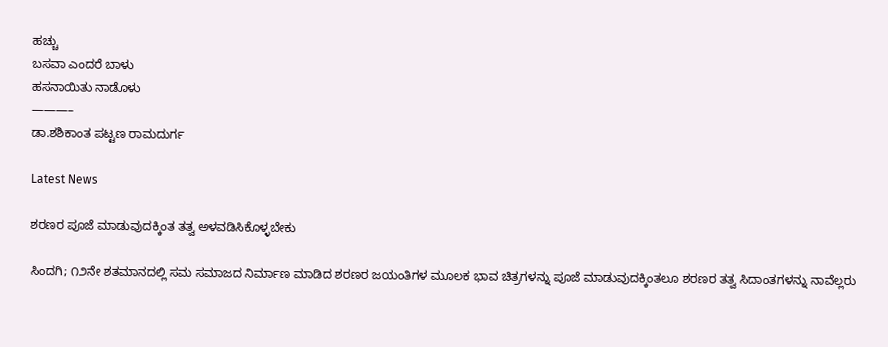ಹಚ್ಚು
ಬಸವಾ ಎಂದರೆ ಬಾಳು
ಹಸನಾಯಿತು ನಾಡೊಳು
———–
ಡಾ.ಶಶಿಕಾಂತ ಪಟ್ಟಣ ರಾಮದುರ್ಗ

Latest News

ಶರಣರ ಪೂಜೆ ಮಾಡುವುದಕ್ಕಿಂತ ತತ್ವ ಅಳವಡಿಸಿಕೊಳ್ಳಬೇಕು

ಸಿಂದಗಿ; ೧೨ನೇ ಶತಮಾನದಲ್ಲಿ ಸಮ ಸಮಾಜದ ನಿರ್ಮಾಣ ಮಾಡಿದ ಶರಣರ ಜಯಂತಿಗಳ ಮೂಲಕ ಭಾವ ಚಿತ್ರಗಳನ್ನು ಪೂಜೆ ಮಾಡುವುದಕ್ಕಿಂತಲೂ ಶರಣರ ತತ್ವ ಸಿದಾಂತಗಳನ್ನು ನಾವೆಲ್ಲರು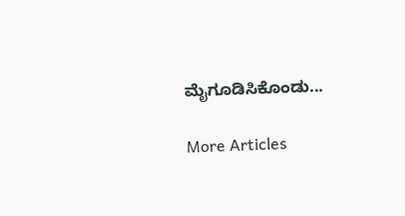ಮೈಗೂಡಿಸಿಕೊಂಡು...

More Articles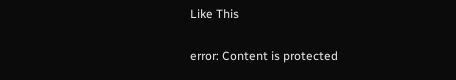Like This

error: Content is protected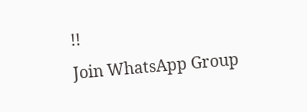!!
Join WhatsApp Group